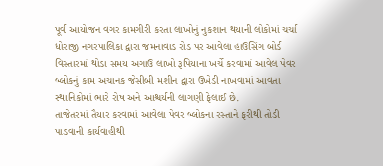પૂર્વ આયોજન વગર કામગીરી કરતા લાખોનું નુકશાન થયાની લોકોમાં ચર્ચા
ધોરાજી નગરપાલિકા દ્વારા જમનાવાડ રોડ પર આવેલા હાઉસિંગ બોર્ડ વિસ્તારમાં થોડા સમય અગાઉ લાખો રૂપિયાના ખર્ચે કરવામાં આવેલ પેવર બ્લોકનું કામ અચાનક જેસીબી મશીન દ્વારા ઉખેડી નાખવામાં આવતા સ્થાનિકોમાં ભારે રોષ અને આશ્ચર્યની લાગણી ફેલાઈ છે.
તાજેતરમાં તૈયાર કરવામાં આવેલા પેવર બ્લોકના રસ્તાને ફરીથી તોડી પાડવાની કાર્યવાહીથી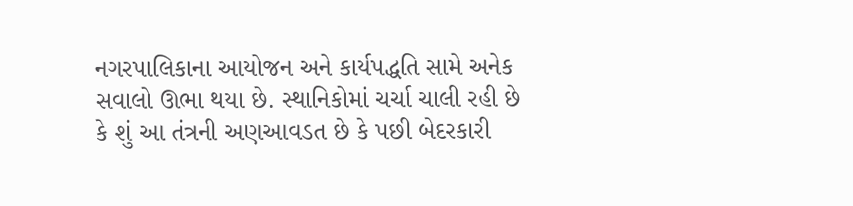નગરપાલિકાના આયોજન અને કાર્યપદ્ધતિ સામે અનેક સવાલો ઊભા થયા છે. સ્થાનિકોમાં ચર્ચા ચાલી રહી છે કે શું આ તંત્રની અણઆવડત છે કે પછી બેદરકારી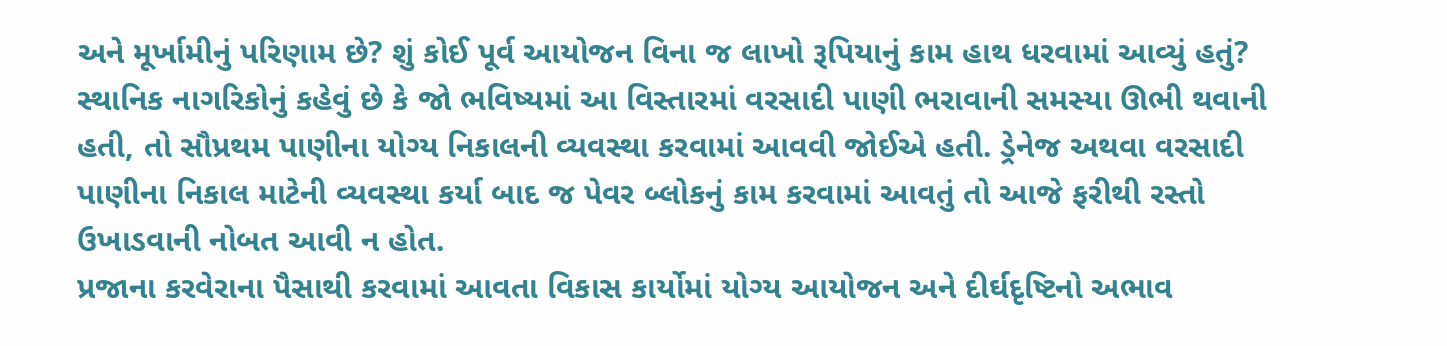અને મૂર્ખામીનું પરિણામ છે? શું કોઈ પૂર્વ આયોજન વિના જ લાખો રૂપિયાનું કામ હાથ ધરવામાં આવ્યું હતું?
સ્થાનિક નાગરિકોનું કહેવું છે કે જો ભવિષ્યમાં આ વિસ્તારમાં વરસાદી પાણી ભરાવાની સમસ્યા ઊભી થવાની હતી, તો સૌપ્રથમ પાણીના યોગ્ય નિકાલની વ્યવસ્થા કરવામાં આવવી જોઈએ હતી. ડ્રેનેજ અથવા વરસાદી પાણીના નિકાલ માટેની વ્યવસ્થા કર્યા બાદ જ પેવર બ્લોકનું કામ કરવામાં આવતું તો આજે ફરીથી રસ્તો ઉખાડવાની નોબત આવી ન હોત.
પ્રજાના કરવેરાના પૈસાથી કરવામાં આવતા વિકાસ કાર્યોમાં યોગ્ય આયોજન અને દીર્ઘદૃષ્ટિનો અભાવ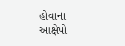હોવાના આક્ષેપો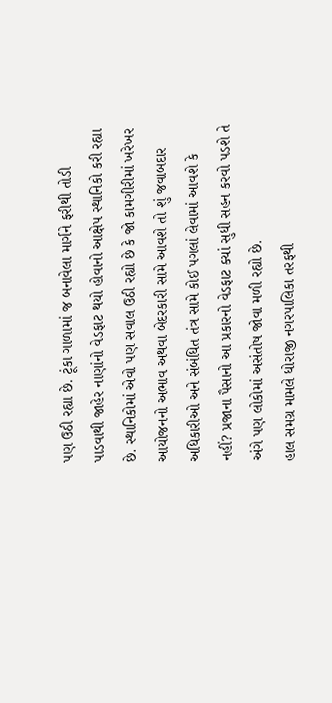પણ ઉઠી રહ્યા છે. ટૂંકા ગાળામાં જ બનાવેલા માર્ગને ફરીથી તોડી પાડવાથી જાહેર નાણાંનો વેડફાટ થયો હોવાનો આક્ષેપ સ્થાનિકો કરી રહ્યા છે. સ્થાનિકોમાં એવો પણ સવાલ ઉઠી રહ્યો છે કે જો કામગીરીમાં ખરેખર આયોજનનો અભાવ અથવા બેદરકારી સામે આવશે તો શું જવાબદાર અધિકારીઓ અને સંબંધિત તંત્ર સામે કોઈ પગલાં લેવામાં આવશે કે નહીં? પ્રજાના પૈસાનો આ પ્રકારનો વેડફાટ ક્યાં સુધી સહન કરવો પડશે તે અંગે પણ લોકોમાં અસંતોષ જોવા મળી રહ્યો છે.
હાલ સમગ્ર મામલે ધોરાજી નગરપાલિકા તરફથી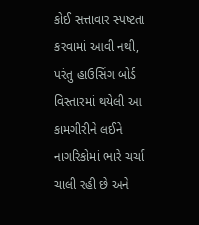કોઈ સત્તાવાર સ્પષ્ટતા કરવામાં આવી નથી, પરંતુ હાઉસિંગ બોર્ડ વિસ્તારમાં થયેલી આ કામગીરીને લઈને નાગરિકોમાં ભારે ચર્ચા ચાલી રહી છે અને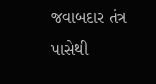જવાબદાર તંત્ર પાસેથી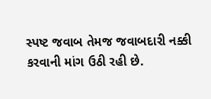સ્પષ્ટ જવાબ તેમજ જવાબદારી નક્કી કરવાની માંગ ઉઠી રહી છે.